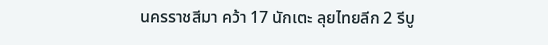นครราชสีมา คว้า 17 นักเตะ ลุยไทยลีก 2 รีบู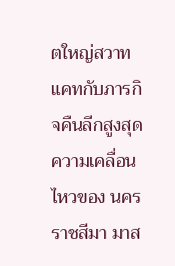ตใหญ่สวาทแคทกับภารกิจคืนลีกสูงสุด
ความเคลื่อนไหวของ นครราชสีมา มาส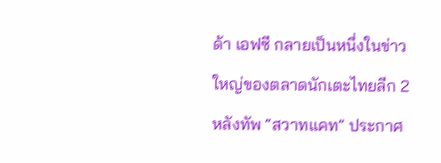ด้า เอฟซี กลายเป็นหนึ่งในข่าวใหญ่ของตลาดนักเตะไทยลีก 2 หลังทัพ “สวาทแคท” ประกาศ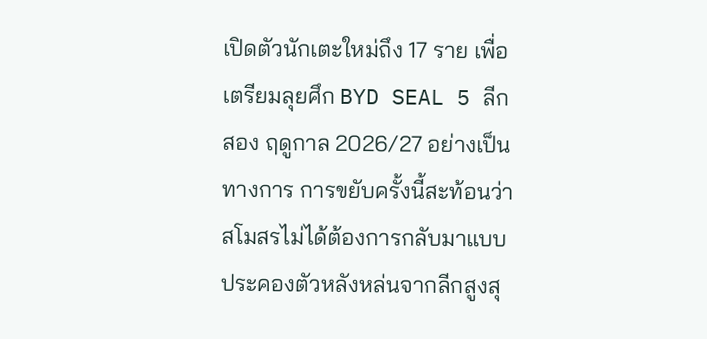เปิดตัวนักเตะใหม่ถึง 17 ราย เพื่อเตรียมลุยศึก BYD SEAL 5 ลีกสอง ฤดูกาล 2026/27 อย่างเป็นทางการ การขยับครั้งนี้สะท้อนว่าสโมสรไม่ได้ต้องการกลับมาแบบประคองตัวหลังหล่นจากลีกสูงสุ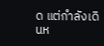ด แต่กำลังเดินห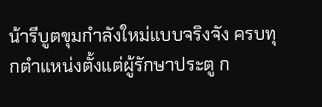น้ารีบูตขุมกำลังใหม่แบบจริงจัง ครบทุกตำแหน่งตั้งแต่ผู้รักษาประตู ก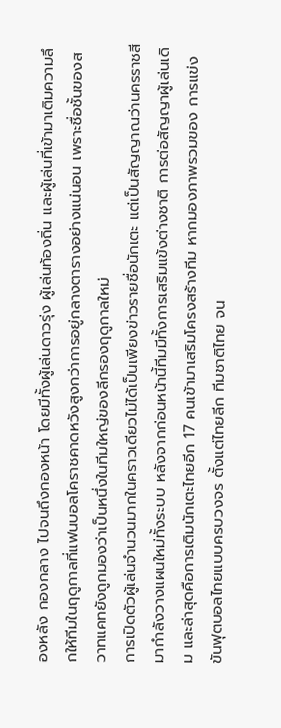องหลัง กองกลาง ไปจนถึงกองหน้า โดยมีทั้งผู้เล่นดาวรุ่ง ผู้เล่นท้องถิ่น และผู้เล่นที่เข้ามาเติมความลึกให้ทีมในฤดูกาลที่แฟนบอลโคราชคาดหวังสูงกว่าการอยู่กลางตารางอย่างแน่นอน เพราะชื่อชั้นของสวาทแคทยังถูกมองว่าเป็นหนึ่งในทีมใหญ่ของลีกรองฤดูกาลใหม่
การเปิดตัวผู้เล่นจำนวนมากในคราวเดียวไม่ได้เป็นเพียงข่าวรายชื่อนักเตะ แต่เป็นสัญญาณว่านครราชสีมากำลังวางแผนใหม่ทั้งระบบ หลังจากก่อนหน้านี้ทีมมีทั้งการเสริมแข้งต่างชาติ การต่อสัญญาผู้เล่นเดิม และล่าสุดคือการเติมนักเตะไทยอีก 17 คนเข้ามาเสริมโครงสร้างทีม หากมองภาพรวมของ การแข่งขันฟุตบอลไทยแบบครบวงจร ตั้งแต่ไทยลีก ทีมชาติไทย จน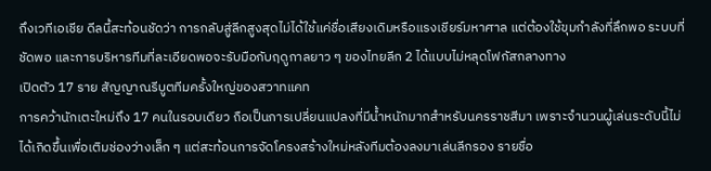ถึงเวทีเอเชีย ดีลนี้สะท้อนชัดว่า การกลับสู่ลีกสูงสุดไม่ได้ใช้แค่ชื่อเสียงเดิมหรือแรงเชียร์มหาศาล แต่ต้องใช้ขุมกำลังที่ลึกพอ ระบบที่ชัดพอ และการบริหารทีมที่ละเอียดพอจะรับมือกับฤดูกาลยาว ๆ ของไทยลีก 2 ได้แบบไม่หลุดโฟกัสกลางทาง
เปิดตัว 17 ราย สัญญาณรีบูตทีมครั้งใหญ่ของสวาทแคท
การคว้านักเตะใหม่ถึง 17 คนในรอบเดียว ถือเป็นการเปลี่ยนแปลงที่มีน้ำหนักมากสำหรับนครราชสีมา เพราะจำนวนผู้เล่นระดับนี้ไม่ได้เกิดขึ้นเพื่อเติมช่องว่างเล็ก ๆ แต่สะท้อนการจัดโครงสร้างใหม่หลังทีมต้องลงมาเล่นลีกรอง รายชื่อ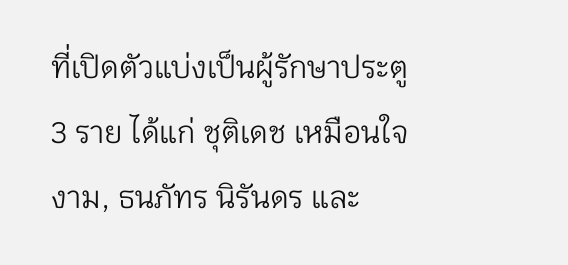ที่เปิดตัวแบ่งเป็นผู้รักษาประตู 3 ราย ได้แก่ ชุติเดช เหมือนใจงาม, ธนภัทร นิรันดร และ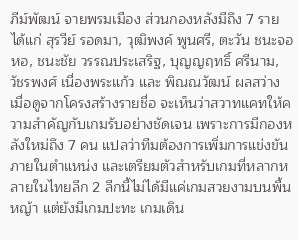ภีม์พัฒน์ จายพรมเมือง ส่วนกองหลังมีถึง 7 ราย ได้แก่ สุรวีย์ รอดมา, วุฒิพงค์ พูนศรี, ตะวัน ชนะจอหอ, ชนะชัย วรรณประเสริฐ, บุญญฤทธิ์ ศรีนาม, วัชรพงศ์ เนื่องพระแก้ว และ พิณณวัฒน์ ผลสว่าง
เมื่อดูจากโครงสร้างรายชื่อ จะเห็นว่าสวาทแคทให้ความสำคัญกับเกมรับอย่างชัดเจน เพราะการมีกองหลังใหม่ถึง 7 คน แปลว่าทีมต้องการเพิ่มการแข่งขันภายในตำแหน่ง และเตรียมตัวสำหรับเกมที่หลากหลายในไทยลีก 2 ลีกนี้ไม่ได้มีแค่เกมสวยงามบนพื้นหญ้า แต่ยังมีเกมปะทะ เกมเดิน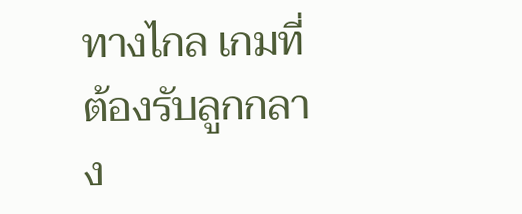ทางไกล เกมที่ต้องรับลูกกลาง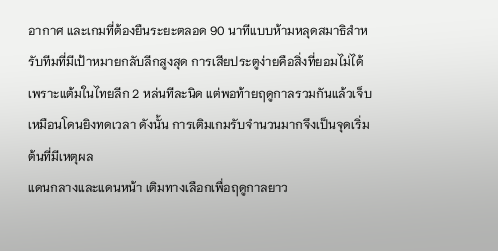อากาศ และเกมที่ต้องยืนระยะตลอด 90 นาทีแบบห้ามหลุดสมาธิสำหรับทีมที่มีเป้าหมายกลับลีกสูงสุด การเสียประตูง่ายคือสิ่งที่ยอมไม่ได้ เพราะแต้มในไทยลีก 2 หล่นทีละนิด แต่พอท้ายฤดูกาลรวมกันแล้วเจ็บเหมือนโดนยิงทดเวลา ดังนั้น การเติมเกมรับจำนวนมากจึงเป็นจุดเริ่มต้นที่มีเหตุผล
แดนกลางและแดนหน้า เติมทางเลือกเพื่อฤดูกาลยาว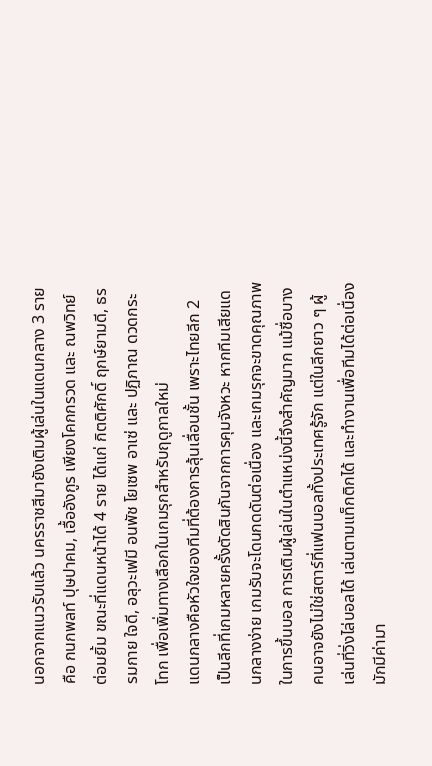นอกจากแนวรับแล้ว นครราชสีมายังเติมผู้เล่นในแดนกลาง 3 ราย คือ กนกพลท์ ปุษปาคม, เอื้ออังกูร เพียงโคกกรวด และ ณพวิทย์ ต่อมยิ้ม ขณะที่แดนหน้าได้ 4 ราย ได้แก่ กิตติศักดิ์ ฤกษ์ยามดี, ธรรมกาย ใจดี, อลุวะเฟมี อนพัช โยเซพ อาเซ่ และ ปฏิภาณ ดวดกระโทก เพื่อเพิ่มทางเลือกในเกมรุกสำหรับฤดูกาลใหม่
แดนกลางคือหัวใจของทีมที่ต้องการลุ้นเลื่อนชั้น เพราะไทยลีก 2 เป็นลีกที่เกมหลายครั้งตัดสินกันจากการคุมจังหวะ หากทีมเสียแดนกลางง่าย เกมรับจะโดนกดดันต่อเนื่อง และเกมรุกจะขาดคุณภาพในการขึ้นบอล การเติมผู้เล่นในตำแหน่งนี้จึงสำคัญมาก แม้ชื่อบางคนอาจยังไม่ใช่สตาร์ที่แฟนบอลทั้งประเทศรู้จัก แต่ในลีกยาว ๆ ผู้เล่นที่วิ่งไล่บอลได้ เล่นตามแท็กติกได้ และทำงานเพื่อทีมได้ต่อเนื่อง มักมีค่ามา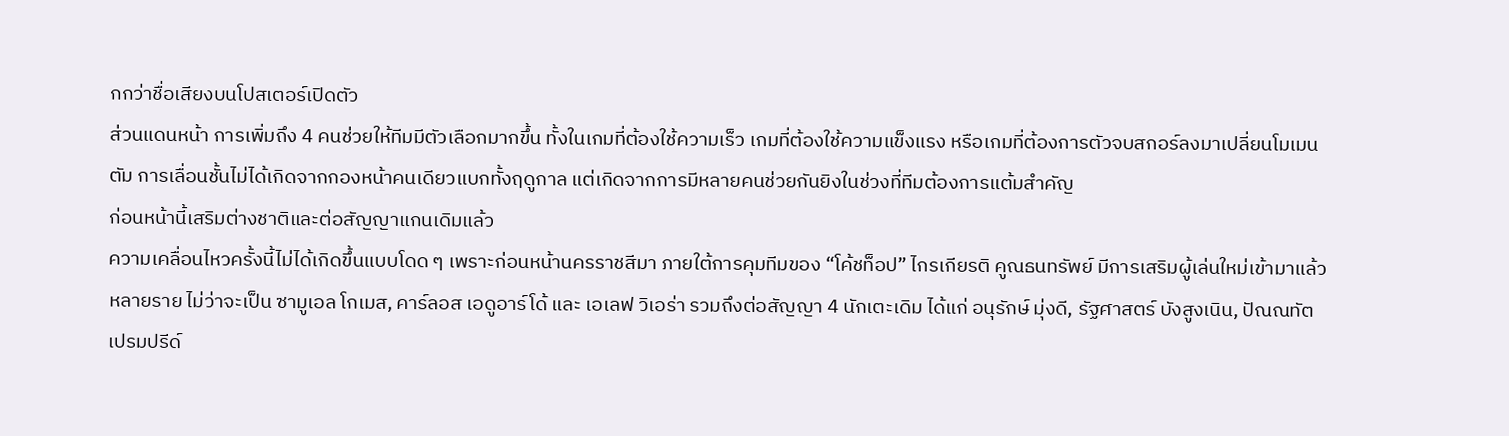กกว่าชื่อเสียงบนโปสเตอร์เปิดตัว
ส่วนแดนหน้า การเพิ่มถึง 4 คนช่วยให้ทีมมีตัวเลือกมากขึ้น ทั้งในเกมที่ต้องใช้ความเร็ว เกมที่ต้องใช้ความแข็งแรง หรือเกมที่ต้องการตัวจบสกอร์ลงมาเปลี่ยนโมเมนตัม การเลื่อนชั้นไม่ได้เกิดจากกองหน้าคนเดียวแบกทั้งฤดูกาล แต่เกิดจากการมีหลายคนช่วยกันยิงในช่วงที่ทีมต้องการแต้มสำคัญ
ก่อนหน้านี้เสริมต่างชาติและต่อสัญญาแกนเดิมแล้ว
ความเคลื่อนไหวครั้งนี้ไม่ได้เกิดขึ้นแบบโดด ๆ เพราะก่อนหน้านครราชสีมา ภายใต้การคุมทีมของ “โค้ชท็อป” ไกรเกียรติ คูณธนทรัพย์ มีการเสริมผู้เล่นใหม่เข้ามาแล้วหลายราย ไม่ว่าจะเป็น ซามูเอล โกเมส, คาร์ลอส เอดูอาร์โด้ และ เอเลฟ วิเอร่า รวมถึงต่อสัญญา 4 นักเตะเดิม ได้แก่ อนุรักษ์ มุ่งดี, รัฐศาสตร์ บังสูงเนิน, ปัณณทัต เปรมปรีด์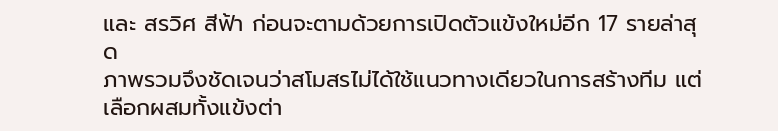และ สรวิศ สีฟ้า ก่อนจะตามด้วยการเปิดตัวแข้งใหม่อีก 17 รายล่าสุด
ภาพรวมจึงชัดเจนว่าสโมสรไม่ได้ใช้แนวทางเดียวในการสร้างทีม แต่เลือกผสมทั้งแข้งต่า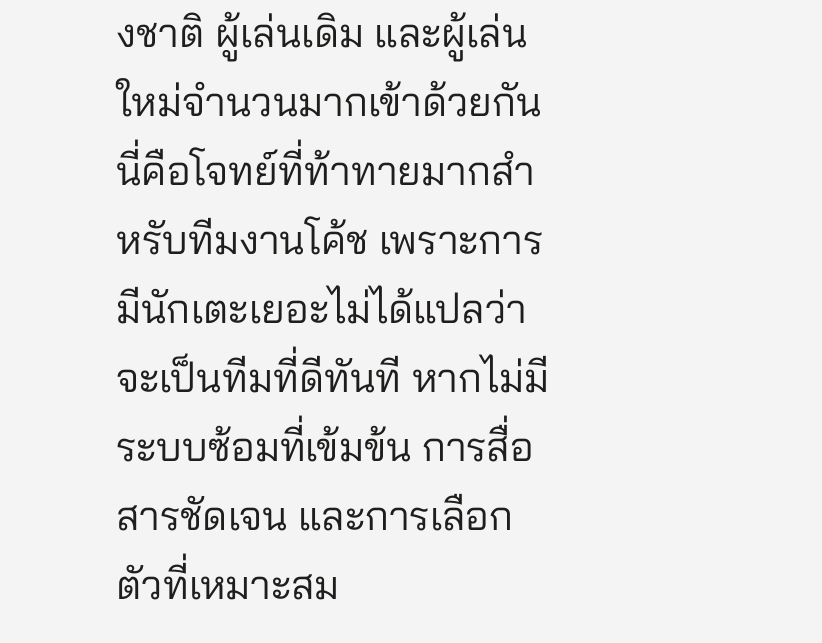งชาติ ผู้เล่นเดิม และผู้เล่นใหม่จำนวนมากเข้าด้วยกัน นี่คือโจทย์ที่ท้าทายมากสำหรับทีมงานโค้ช เพราะการมีนักเตะเยอะไม่ได้แปลว่าจะเป็นทีมที่ดีทันที หากไม่มีระบบซ้อมที่เข้มข้น การสื่อสารชัดเจน และการเลือกตัวที่เหมาะสม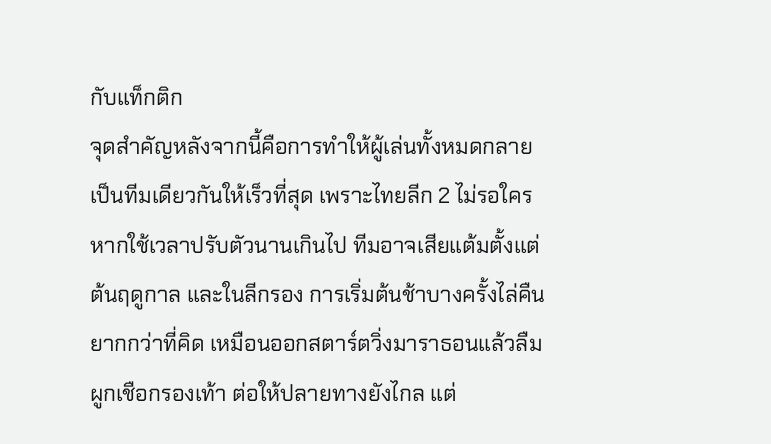กับแท็กติก
จุดสำคัญหลังจากนี้คือการทำให้ผู้เล่นทั้งหมดกลายเป็นทีมเดียวกันให้เร็วที่สุด เพราะไทยลีก 2 ไม่รอใคร หากใช้เวลาปรับตัวนานเกินไป ทีมอาจเสียแต้มตั้งแต่ต้นฤดูกาล และในลีกรอง การเริ่มต้นช้าบางครั้งไล่คืนยากกว่าที่คิด เหมือนออกสตาร์ตวิ่งมาราธอนแล้วลืมผูกเชือกรองเท้า ต่อให้ปลายทางยังไกล แต่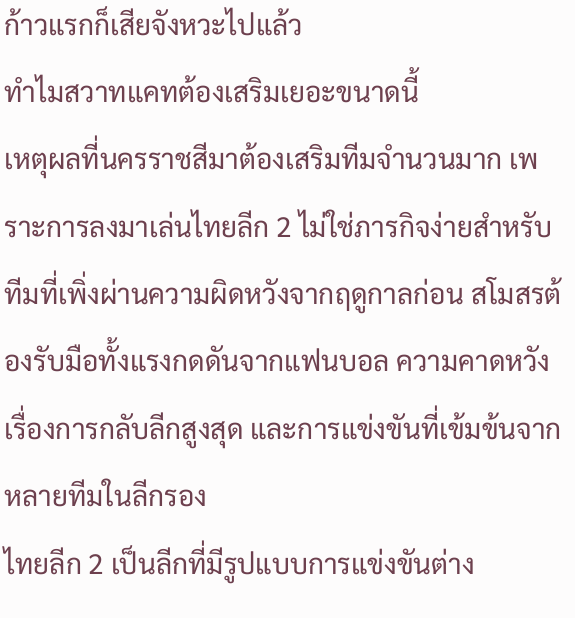ก้าวแรกก็เสียจังหวะไปแล้ว
ทำไมสวาทแคทต้องเสริมเยอะขนาดนี้
เหตุผลที่นครราชสีมาต้องเสริมทีมจำนวนมาก เพราะการลงมาเล่นไทยลีก 2 ไม่ใช่ภารกิจง่ายสำหรับทีมที่เพิ่งผ่านความผิดหวังจากฤดูกาลก่อน สโมสรต้องรับมือทั้งแรงกดดันจากแฟนบอล ความคาดหวังเรื่องการกลับลีกสูงสุด และการแข่งขันที่เข้มข้นจากหลายทีมในลีกรอง
ไทยลีก 2 เป็นลีกที่มีรูปแบบการแข่งขันต่าง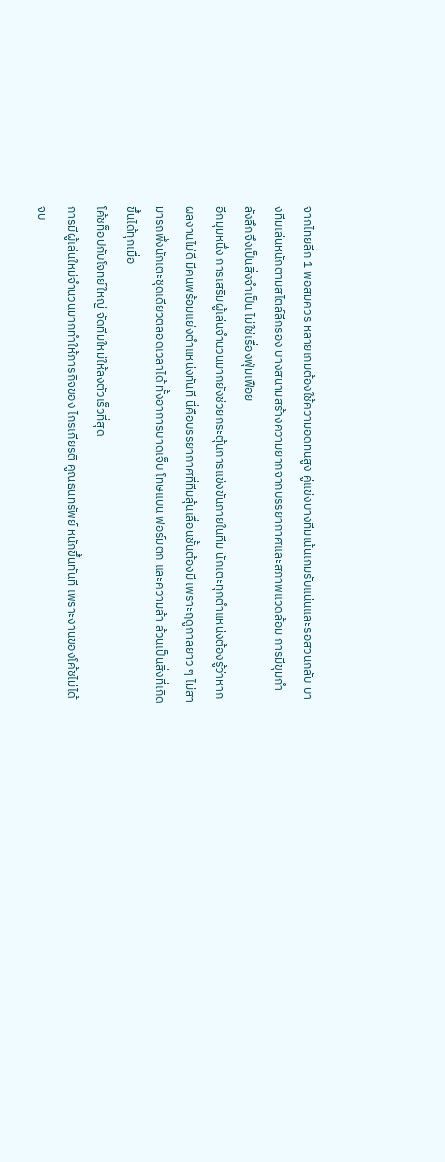จากไทยลีก 1 พอสมควร หลายเกมต้องใช้ความอดทนสูง คู่แข่งบางทีมเน้นเกมรับแน่นและรอสวนกลับ บางทีมเล่นหนักตามสไตล์ลีกรอง บางสนามสร้างความยากจากบรรยากาศและสภาพแวดล้อม การมีขุมกำลังลึกจึงเป็นสิ่งจำเป็น ไม่ใช่เรื่องฟุ่มเฟือย
อีกมุมหนึ่ง การเสริมผู้เล่นจำนวนมากยังช่วยกระตุ้นการแข่งขันภายในทีม นักเตะทุกตำแหน่งต้องรู้ว่าหากผลงานไม่ดี มีคนพร้อมแย่งตำแหน่งทันที นี่คือบรรยากาศที่ทีมลุ้นเลื่อนชั้นต้องมี เพราะฤดูกาลยาว ๆ ไม่สามารถพึ่งนักเตะชุดเดียวตลอดเวลาได้ ทั้งอาการบาดเจ็บ โทษแบน ฟอร์มตก และความล้า ล้วนเป็นสิ่งที่เกิดขึ้นได้ทุกเมื่อ
โค้ชท็อปกับโจทย์ใหญ่ จัดทีมใหม่ให้ลงตัวเร็วที่สุด
การมีผู้เล่นใหม่จำนวนมากทำให้ภารกิจของ ไกรเกียรติ คูณธนทรัพย์ หนักขึ้นทันที เพราะงานของโค้ชไม่ได้จบ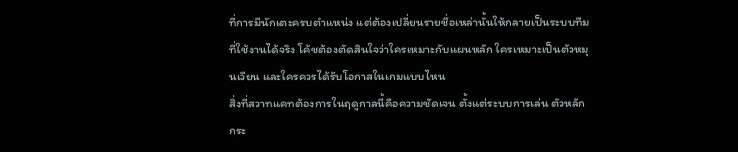ที่การมีนักเตะครบตำแหน่ง แต่ต้องเปลี่ยนรายชื่อเหล่านั้นให้กลายเป็นระบบทีมที่ใช้งานได้จริง โค้ชต้องตัดสินใจว่าใครเหมาะกับแผนหลัก ใครเหมาะเป็นตัวหมุนเวียน และใครควรได้รับโอกาสในเกมแบบไหน
สิ่งที่สวาทแคทต้องการในฤดูกาลนี้คือความชัดเจน ตั้งแต่ระบบการเล่น ตัวหลัก กระ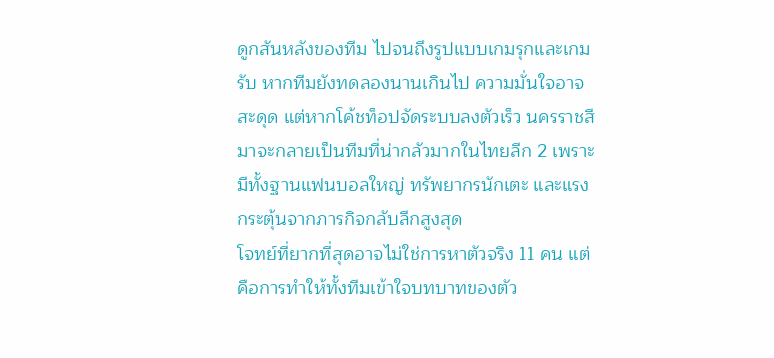ดูกสันหลังของทีม ไปจนถึงรูปแบบเกมรุกและเกมรับ หากทีมยังทดลองนานเกินไป ความมั่นใจอาจสะดุด แต่หากโค้ชท็อปจัดระบบลงตัวเร็ว นครราชสีมาจะกลายเป็นทีมที่น่ากลัวมากในไทยลีก 2 เพราะมีทั้งฐานแฟนบอลใหญ่ ทรัพยากรนักเตะ และแรงกระตุ้นจากภารกิจกลับลีกสูงสุด
โจทย์ที่ยากที่สุดอาจไม่ใช่การหาตัวจริง 11 คน แต่คือการทำให้ทั้งทีมเข้าใจบทบาทของตัว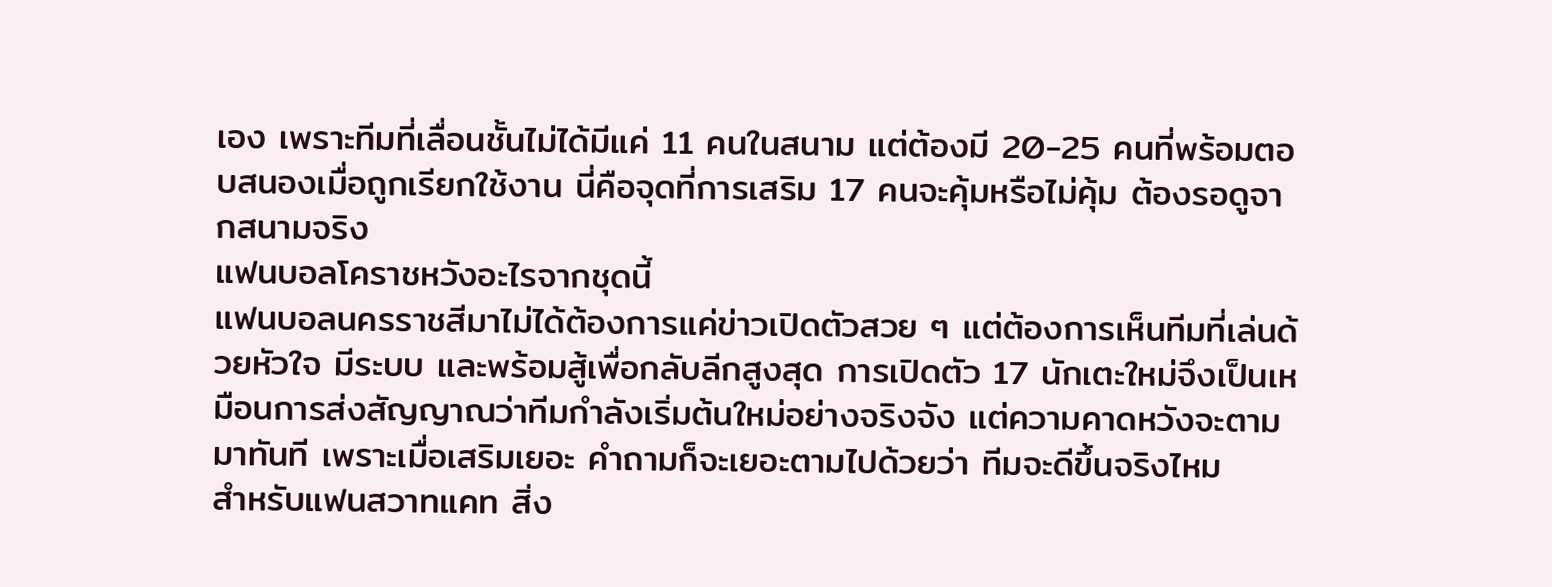เอง เพราะทีมที่เลื่อนชั้นไม่ได้มีแค่ 11 คนในสนาม แต่ต้องมี 20-25 คนที่พร้อมตอบสนองเมื่อถูกเรียกใช้งาน นี่คือจุดที่การเสริม 17 คนจะคุ้มหรือไม่คุ้ม ต้องรอดูจากสนามจริง
แฟนบอลโคราชหวังอะไรจากชุดนี้
แฟนบอลนครราชสีมาไม่ได้ต้องการแค่ข่าวเปิดตัวสวย ๆ แต่ต้องการเห็นทีมที่เล่นด้วยหัวใจ มีระบบ และพร้อมสู้เพื่อกลับลีกสูงสุด การเปิดตัว 17 นักเตะใหม่จึงเป็นเหมือนการส่งสัญญาณว่าทีมกำลังเริ่มต้นใหม่อย่างจริงจัง แต่ความคาดหวังจะตามมาทันที เพราะเมื่อเสริมเยอะ คำถามก็จะเยอะตามไปด้วยว่า ทีมจะดีขึ้นจริงไหม
สำหรับแฟนสวาทแคท สิ่ง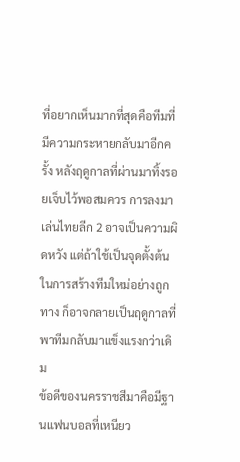ที่อยากเห็นมากที่สุดคือทีมที่มีความกระหายกลับมาอีกครั้ง หลังฤดูกาลที่ผ่านมาทิ้งรอยเจ็บไว้พอสมควร การลงมาเล่นไทยลีก 2 อาจเป็นความผิดหวัง แต่ถ้าใช้เป็นจุดตั้งต้นในการสร้างทีมใหม่อย่างถูกทาง ก็อาจกลายเป็นฤดูกาลที่พาทีมกลับมาแข็งแรงกว่าเดิม
ข้อดีของนครราชสีมาคือมีฐานแฟนบอลที่เหนียว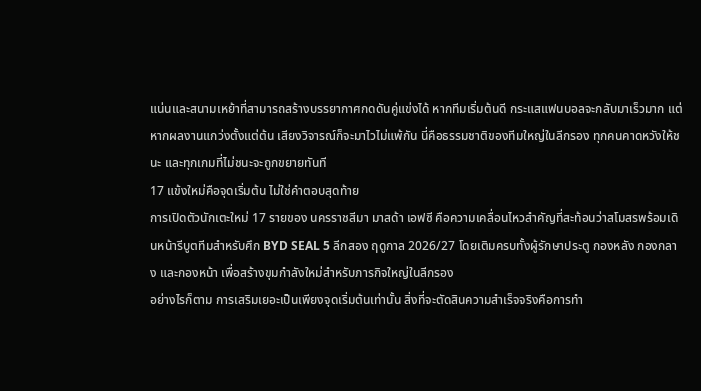แน่นและสนามเหย้าที่สามารถสร้างบรรยากาศกดดันคู่แข่งได้ หากทีมเริ่มต้นดี กระแสแฟนบอลจะกลับมาเร็วมาก แต่หากผลงานแกว่งตั้งแต่ต้น เสียงวิจารณ์ก็จะมาไวไม่แพ้กัน นี่คือธรรมชาติของทีมใหญ่ในลีกรอง ทุกคนคาดหวังให้ชนะ และทุกเกมที่ไม่ชนะจะถูกขยายทันที
17 แข้งใหม่คือจุดเริ่มต้น ไม่ใช่คำตอบสุดท้าย
การเปิดตัวนักเตะใหม่ 17 รายของ นครราชสีมา มาสด้า เอฟซี คือความเคลื่อนไหวสำคัญที่สะท้อนว่าสโมสรพร้อมเดินหน้ารีบูตทีมสำหรับศึก BYD SEAL 5 ลีกสอง ฤดูกาล 2026/27 โดยเติมครบทั้งผู้รักษาประตู กองหลัง กองกลาง และกองหน้า เพื่อสร้างขุมกำลังใหม่สำหรับภารกิจใหญ่ในลีกรอง
อย่างไรก็ตาม การเสริมเยอะเป็นเพียงจุดเริ่มต้นเท่านั้น สิ่งที่จะตัดสินความสำเร็จจริงคือการทำ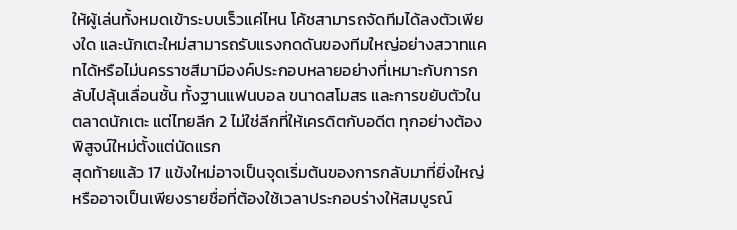ให้ผู้เล่นทั้งหมดเข้าระบบเร็วแค่ไหน โค้ชสามารถจัดทีมได้ลงตัวเพียงใด และนักเตะใหม่สามารถรับแรงกดดันของทีมใหญ่อย่างสวาทแคทได้หรือไม่นครราชสีมามีองค์ประกอบหลายอย่างที่เหมาะกับการกลับไปลุ้นเลื่อนชั้น ทั้งฐานแฟนบอล ขนาดสโมสร และการขยับตัวในตลาดนักเตะ แต่ไทยลีก 2 ไม่ใช่ลีกที่ให้เครดิตกับอดีต ทุกอย่างต้องพิสูจน์ใหม่ตั้งแต่นัดแรก
สุดท้ายแล้ว 17 แข้งใหม่อาจเป็นจุดเริ่มต้นของการกลับมาที่ยิ่งใหญ่ หรืออาจเป็นเพียงรายชื่อที่ต้องใช้เวลาประกอบร่างให้สมบูรณ์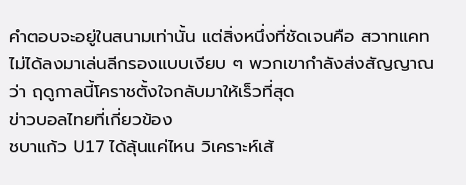คำตอบจะอยู่ในสนามเท่านั้น แต่สิ่งหนึ่งที่ชัดเจนคือ สวาทแคทไม่ได้ลงมาเล่นลีกรองแบบเงียบ ๆ พวกเขากำลังส่งสัญญาณว่า ฤดูกาลนี้โคราชตั้งใจกลับมาให้เร็วที่สุด
ข่าวบอลไทยที่เกี่ยวข้อง
ชบาแก้ว U17 ได้ลุ้นแค่ไหน วิเคราะห์เส้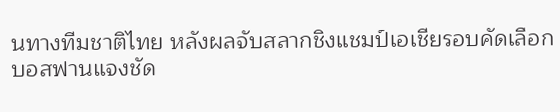นทางทีมชาติไทย หลังผลจับสลากชิงแชมป์เอเชียรอบคัดเลือก
บอสฟานแจงชัด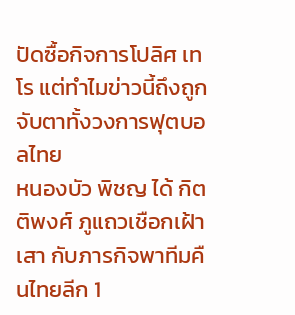ปัดซื้อกิจการโปลิศ เทโร แต่ทำไมข่าวนี้ถึงถูกจับตาทั้งวงการฟุตบอลไทย
หนองบัว พิชญ ได้ กิตติพงศ์ ภูแถวเชือกเฝ้าเสา กับภารกิจพาทีมคืนไทยลีก 1